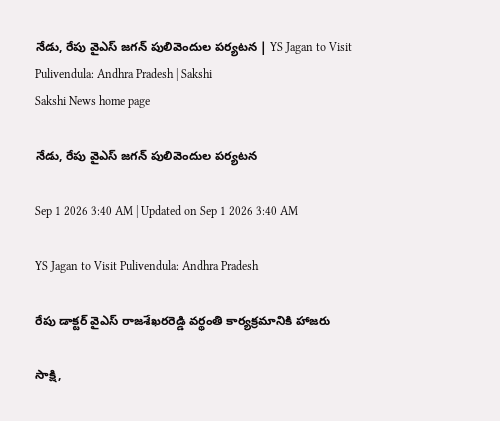నేడు, రేపు వైఎస్‌ జగన్‌ పులివెందుల పర్యటన | YS Jagan to Visit Pulivendula: Andhra Pradesh | Sakshi
Sakshi News home page

నేడు, రేపు వైఎస్‌ జగన్‌ పులివెందుల పర్యటన

Sep 1 2026 3:40 AM | Updated on Sep 1 2026 3:40 AM

YS Jagan to Visit Pulivendula: Andhra Pradesh

రేపు డాక్టర్‌ వైఎస్‌ రాజశేఖరరెడ్డి వర్థంతి కార్యక్రమానికి హాజరు

సాక్షి,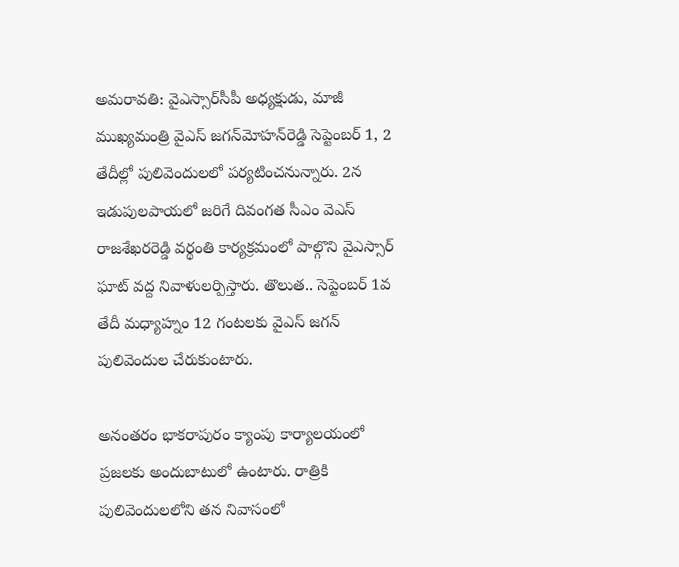అమరావతి: వైఎస్సార్‌సీపీ అధ్యక్షుడు, మాజీ ముఖ్యమంత్రి వైఎస్‌ జగన్‌మోహన్‌రెడ్డి సెప్టెంబర్ 1, 2 తేదీల్లో పులివెందులలో పర్యటించనున్నారు. 2న ఇడుపులపాయలో జరిగే దివంగత సీఎం వెఎస్‌ రాజశేఖరరెడ్డి వర్థంతి కార్యక్రమంలో పాల్గొని వైఎస్సార్‌ ఘాట్‌ వద్ద నివాళులర్పిస్తారు. తొలుత.. సెప్టెంబర్ 1వ తేదీ మధ్యాహ్నం 12 గంటలకు వైఎస్‌ జగన్‌ పులివెందుల చేరుకుంటారు.

అనంతరం భాకరాపురం క్యాంపు కార్యాలయంలో ప్రజలకు అందుబాటులో ఉంటారు. రాత్రికి పులివెందులలోని తన నివాసంలో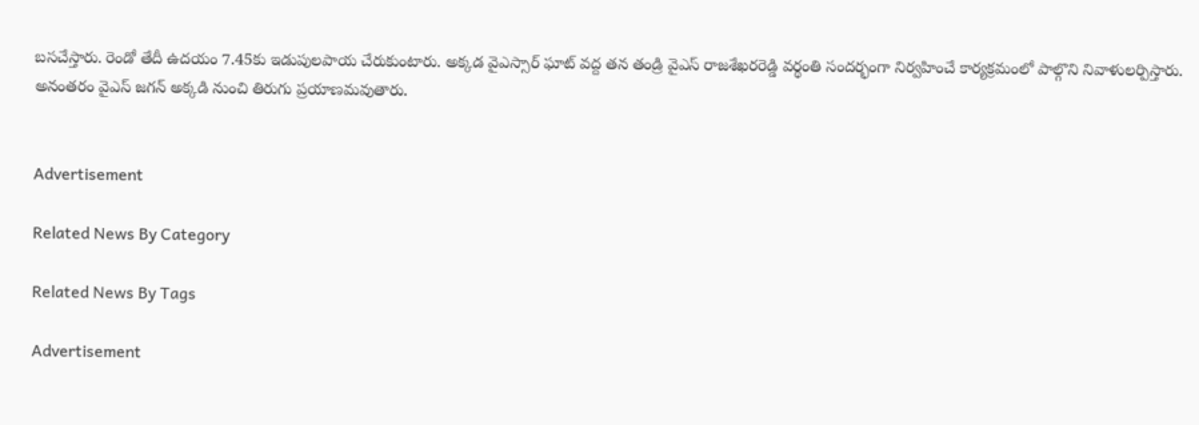బసచేస్తారు. రెండో తేదీ ఉదయం 7.45కు ఇడుపులపాయ చేరుకుంటారు. అక్కడ వైఎస్సార్‌ ఘాట్‌ వద్ద తన తండ్రి వైఎస్‌ రాజశేఖరరెడ్డి వర్థంతి సందర్భంగా నిర్వహించే కార్యక్రమంలో పాల్గొని నివాళులర్పిస్తారు. అనంతరం వైఎస్‌ జగన్‌ అక్కడి నుంచి తిరుగు ప్రయాణమవుతారు.


Advertisement

Related News By Category

Related News By Tags

Advertisement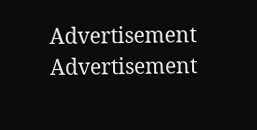Advertisement
Advertisement